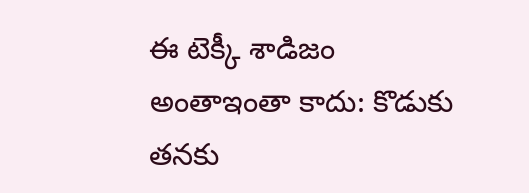ఈ టెక్కీ శాడిజం అంతాఇంతా కాదు: కొడుకు తనకు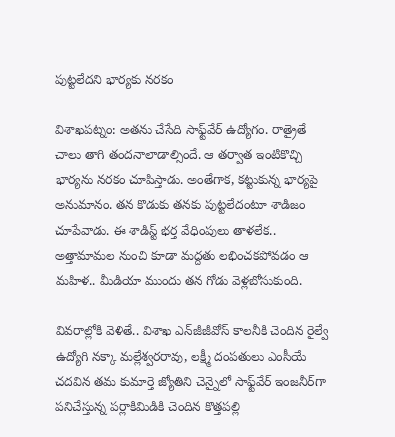పుట్టలేదని భార్యకు నరకం

విశాఖపట్నం: అతను చేసేది సాఫ్ట్‌వేర్ ఉద్యోగం. రాత్రైతే చాలు తాగి తందనాలాడాల్సిందే. ఆ తర్వాత ఇంటికొచ్చి భార్యను నరకం చూపిస్తాడు. అంతేగాక, కట్టుకున్న భార్యపై అనుమానం. తన కొడుకు తనకు పుట్టలేదంటూ శాడిజం చూపేవాడు. ఈ శాడిస్ట్ భర్త వేధింపులు తాళలేక.. అత్తామామల నుంచి కూడా మద్దతు లభించకపోవడం ఆ మహిళ.. మీడియా ముందు తన గోడు వెళ్లబోసుకుంది.

వివరాల్లోకి వెళితే.. విశాఖ ఎన్‌జీజీవోస్‌ కాలనీకి చెందిన రైల్వే ఉద్యోగి నక్కా మల్లేశ్వరరావు, లక్ష్మీ దంపతులు ఎంసీయే చదవిన తమ కుమార్తె జ్యోతిని చెన్నైలో సాఫ్ట్‌వేర్‌ ఇంజనీర్‌గా పనిచేస్తున్న పర్లాకిమిడికి చెందిన కొత్తపల్లి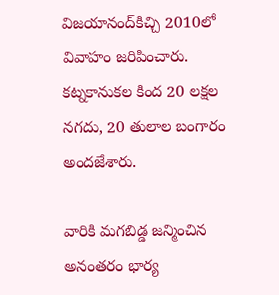విజయానంద్‌కిచ్చి 2010లో వివాహం జరిపించారు. కట్నకానుకల కింద 20 లక్షల నగదు, 20 తులాల బంగారం అందజేశారు.

వారికి మగబిడ్డ జన్మించిన అనంతరం భార్య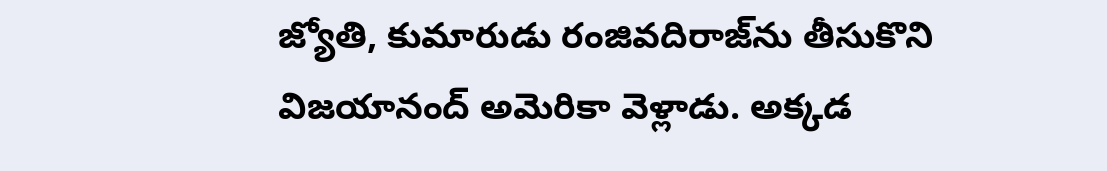జ్యోతి, కుమారుడు రంజివదిరాజ్‌ను తీసుకొని విజయానంద్‌ అమెరికా వెళ్లాడు. అక్కడ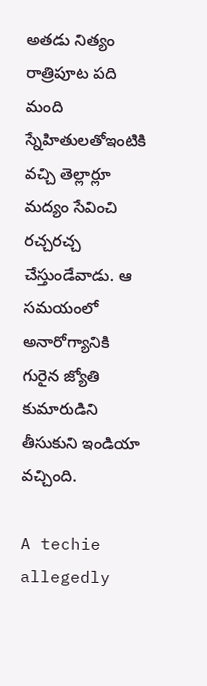అతడు నిత్యం రాత్రిపూట పది మంది స్నేహితులతోఇంటికి వచ్చి తెల్లార్లూ మద్యం సేవించి రచ్చరచ్చ చేస్తుండేవాడు. ఆ సమయంలో అనారోగ్యానికి గురైన జ్యోతి కుమారుడిని తీసుకుని ఇండియా వచ్చింది.

A techie allegedly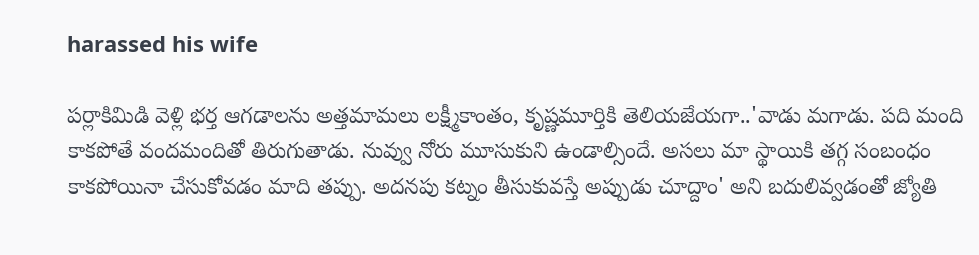harassed his wife

పర్లాకిమిడి వెళ్లి భర్త ఆగడాలను అత్తమామలు లక్ష్మీకాంతం, కృష్ణమూర్తికి తెలియజేయగా..'వాడు మగాడు. పది మంది కాకపోతే వందమందితో తిరుగుతాడు. నువ్వు నోరు మూసుకుని ఉండాల్సిందే. అసలు మా స్థాయికి తగ్గ సంబంధం కాకపోయినా చేసుకోవడం మాది తప్పు. అదనపు కట్నం తీసుకువస్తే అప్పుడు చూద్దాం' అని బదులివ్వడంతో జ్యోతి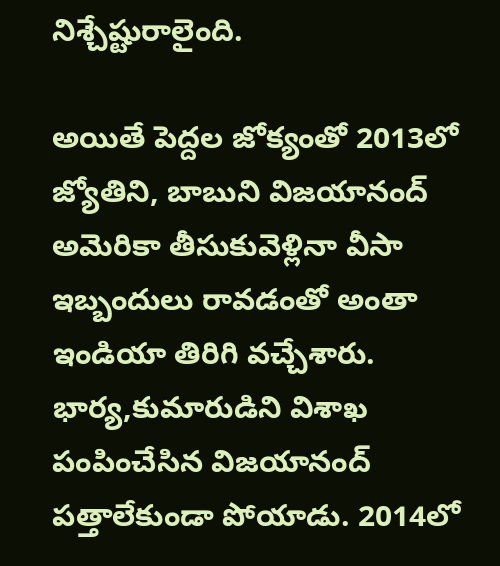నిశ్చేష్టురాలైంది.

అయితే పెద్దల జోక్యంతో 2013లో జ్యోతిని, బాబుని విజయానంద్‌ అమెరికా తీసుకువెళ్లినా వీసా ఇబ్బందులు రావడంతో అంతా ఇండియా తిరిగి వచ్చేశారు. భార్య,కుమారుడిని విశాఖ పంపించేసిన విజయానంద్‌ పత్తాలేకుండా పోయాడు. 2014లో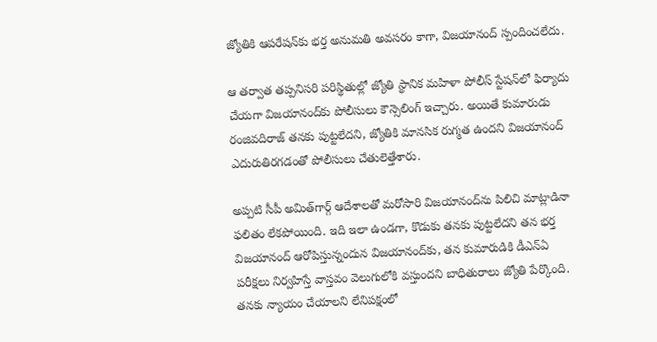జ్యోతికి ఆపరేషన్‌కు భర్త అనుమతి అవసరం కాగా, విజయానంద్‌ స్పందించలేదు.

ఆ తర్వాత తప్పనిసరి పరిస్థితుల్లో జ్యోతి స్థానిక మహిళా పోలీస్‌ స్టేషన్‌లో ఫిర్యాదు చేయగా విజయానంద్‌కు పోలీసులు కౌన్సెలింగ్‌ ఇచ్చారు. అయితే కుమారుడు రంజివదిరాజ్‌ తనకు పుట్టలేదని, జ్యోతికి మానసిక రుగ్మత ఉందని విజయానంద్‌ ఎదురుతిరగడంతో పోలీసులు చేతులెత్తేశారు.

అప్పటి సీపీ అమిత్‌గార్గ్‌ ఆదేశాలతో మరోసారి విజయానంద్‌ను పిలిచి మాట్లాడినా ఫలితం లేకపోయింది. ఇది ఇలా ఉండగా, కొడుకు తనకు పుట్టలేదని తన భర్త విజయానంద్‌ ఆరోపిస్తున్నందున విజయానంద్‌కు, తన కుమారుడికి డీఎన్‌ఏ పరీక్షలు నిర్వహిస్తే వాస్తవం వెలుగులోకి వస్తుందని బాధితురాలు జ్యోతి పేర్కొంది. తనకు న్యాయం చేయాలని లేనిపక్షంలో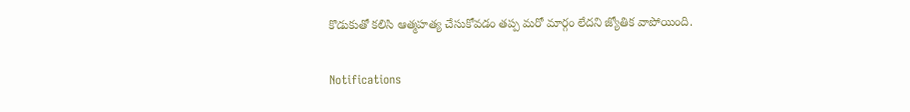కొడుకుతో కలిసి ఆత్మహత్య చేసుకోవడం తప్ప మరో మార్గం లేదని జ్యోతిక వాపోయింది.

Notifications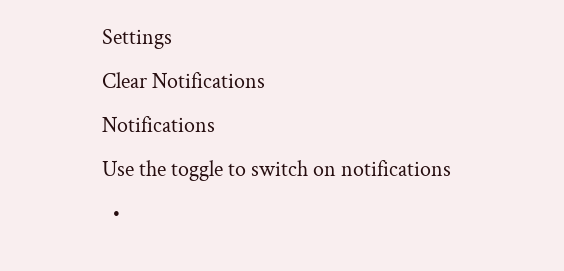Settings
Clear Notifications
Notifications
Use the toggle to switch on notifications
  •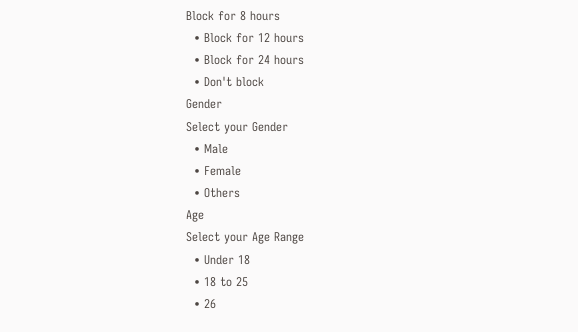Block for 8 hours
  • Block for 12 hours
  • Block for 24 hours
  • Don't block
Gender
Select your Gender
  • Male
  • Female
  • Others
Age
Select your Age Range
  • Under 18
  • 18 to 25
  • 26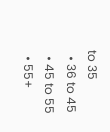to 35
  • 36 to 45
  • 45 to 55
  • 55+